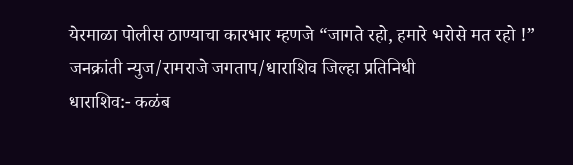येरमाळा पोलीस ठाण्याचा कारभार म्हणजे “जागते रहो, हमारे भरोसे मत रहो !”
जनक्रांती न्युज/रामराजे जगताप/धाराशिव जिल्हा प्रतिनिधी
धाराशिव:- कळंब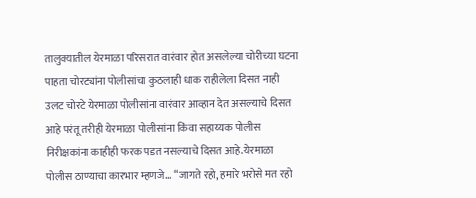तालुक्यातील येरमाळा परिसरात वारंवार होत असलेल्या चोरीच्या घटना पाहता चोरट्यांना पोलीसांचा कुठलाही धाक राहीलेला दिसत नाही उलट चोरटे येरमाळा पोलीसांना वारंवार आव्हान देत असल्याचे दिसत आहे परंतू तरीही येरमाळा पोलीसांना किंवा सहाय्यक पोलीस निरीक्षकांना काहीही फरक पडत नसल्याचे दिसत आहे.येरमाळा पोलीस ठाण्याचा कारभार म्हणजे… “जागते रहो, हमारे भरोसे मत रहो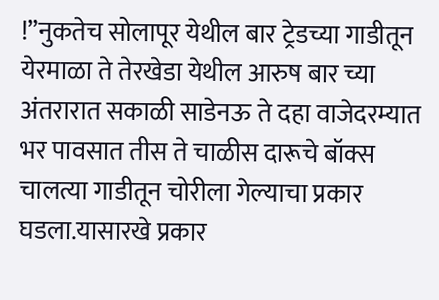!”नुकतेच सोलापूर येथील बार ट्रेडच्या गाडीतून येरमाळा ते तेरखेडा येथील आरुष बार च्या अंतरारात सकाळी साडेनऊ ते दहा वाजेदरम्यात भर पावसात तीस ते चाळीस दारूचे बॉक्स चालत्या गाडीतून चोरीला गेल्याचा प्रकार घडला.यासारखे प्रकार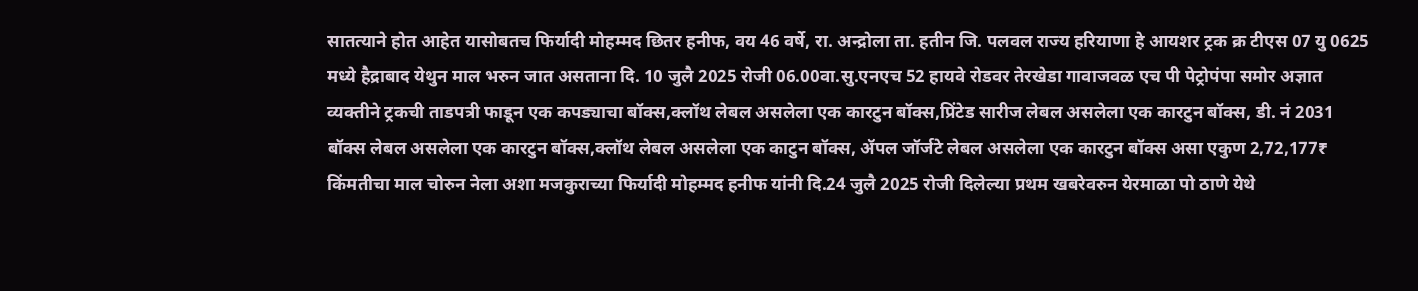सातत्याने होत आहेत यासोबतच फिर्यादी मोहम्मद छितर हनीफ, वय 46 वर्षे, रा. अन्द्रोला ता. हतीन जि. पलवल राज्य हरियाणा हे आयशर ट्रक क्र टीएस 07 यु 0625 मध्ये हैद्राबाद येथुन माल भरुन जात असताना दि. 10 जुलै 2025 रोजी 06.00वा.सु.एनएच 52 हायवे रोडवर तेरखेडा गावाजवळ एच पी पेट्रोपंपा समोर अज्ञात व्यक्तीने ट्रकची ताडपत्री फाडून एक कपड्याचा बॉक्स,क्लॉथ लेबल असलेला एक कारटुन बॉक्स,प्रिंटेड सारीज लेबल असलेला एक कारटुन बॉक्स, डी. नं 2031 बॉक्स लेबल असलेला एक कारटुन बॉक्स,क्लॉथ लेबल असलेला एक काटुन बॉक्स, ॲपल जॉर्जटे लेबल असलेला एक कारटुन बॉक्स असा एकुण 2,72,177₹ किंमतीचा माल चोरुन नेला अशा मजकुराच्या फिर्यादी मोहम्मद हनीफ यांनी दि.24 जुलै 2025 रोजी दिलेल्या प्रथम खबरेवरुन येरमाळा पो ठाणे येथे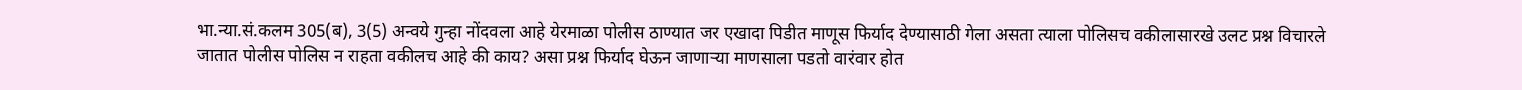भा.न्या.सं.कलम 305(ब), 3(5) अन्वये गुन्हा नोंदवला आहे येरमाळा पोलीस ठाण्यात जर एखादा पिडीत माणूस फिर्याद देण्यासाठी गेला असता त्याला पोलिसच वकीलासारखे उलट प्रश्न विचारले जातात पोलीस पोलिस न राहता वकीलच आहे की काय? असा प्रश्न फिर्याद घेऊन जाणाऱ्या माणसाला पडतो वारंवार होत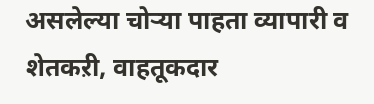असलेल्या चोऱ्या पाहता व्यापारी व शेतकऱी, वाहतूकदार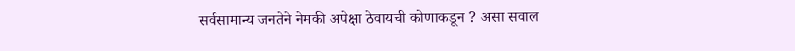सर्वसामान्य जनतेने नेमकी अपेक्षा ठेवायची कोणाकडून ? असा सवाल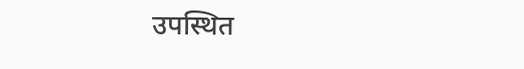उपस्थित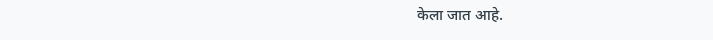केला जात आहे.